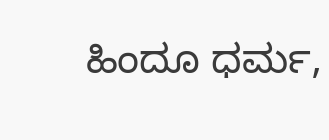ಹಿಂದೂ ಧರ್ಮ,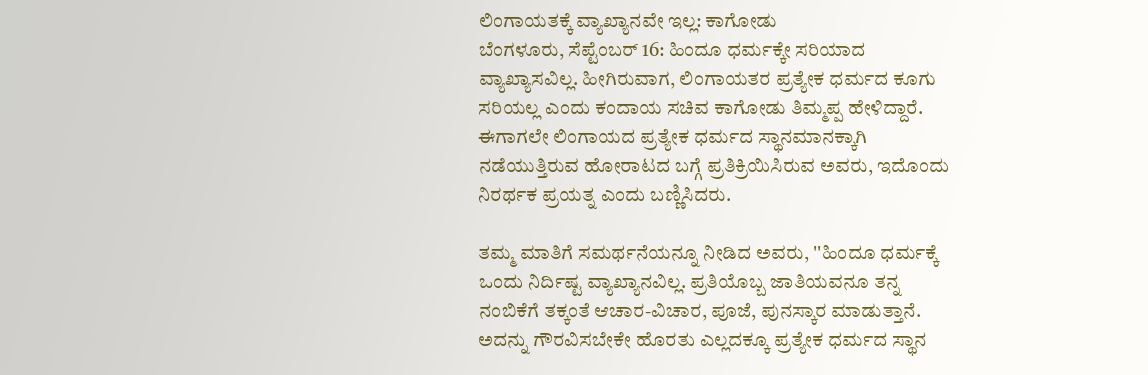ಲಿಂಗಾಯತಕ್ಕೆ ವ್ಯಾಖ್ಯಾನವೇ ಇಲ್ಲ: ಕಾಗೋಡು
ಬೆಂಗಳೂರು, ಸೆಪ್ಟೆಂಬರ್ 16: ಹಿಂದೂ ಧರ್ಮಕ್ಕೇ ಸರಿಯಾದ ವ್ಯಾಖ್ಯಾಸವಿಲ್ಲ. ಹೀಗಿರುವಾಗ, ಲಿಂಗಾಯತರ ಪ್ರತ್ಯೇಕ ಧರ್ಮದ ಕೂಗು ಸರಿಯಲ್ಲ ಎಂದು ಕಂದಾಯ ಸಚಿವ ಕಾಗೋಡು ತಿಮ್ಮಪ್ಪ ಹೇಳಿದ್ದಾರೆ.
ಈಗಾಗಲೇ ಲಿಂಗಾಯದ ಪ್ರತ್ಯೇಕ ಧರ್ಮದ ಸ್ಥಾನಮಾನಕ್ಕಾಗಿ ನಡೆಯುತ್ತಿರುವ ಹೋರಾಟದ ಬಗ್ಗೆ ಪ್ರತಿಕ್ರಿಯಿಸಿರುವ ಅವರು, ಇದೊಂದು ನಿರರ್ಥಕ ಪ್ರಯತ್ನ ಎಂದು ಬಣ್ಣಿಸಿದರು.

ತಮ್ಮ ಮಾತಿಗೆ ಸಮರ್ಥನೆಯನ್ನೂ ನೀಡಿದ ಅವರು, ''ಹಿಂದೂ ಧರ್ಮಕ್ಕೆ ಒಂದು ನಿರ್ದಿಷ್ಟ ವ್ಯಾಖ್ಯಾನವಿಲ್ಲ. ಪ್ರತಿಯೊಬ್ಬ ಜಾತಿಯವನೂ ತನ್ನ ನಂಬಿಕೆಗೆ ತಕ್ಕಂತೆ ಆಚಾರ-ವಿಚಾರ, ಪೂಜೆ, ಪುನಸ್ಕಾರ ಮಾಡುತ್ತಾನೆ. ಅದನ್ನು ಗೌರವಿಸಬೇಕೇ ಹೊರತು ಎಲ್ಲದಕ್ಕೂ ಪ್ರತ್ಯೇಕ ಧರ್ಮದ ಸ್ಥಾನ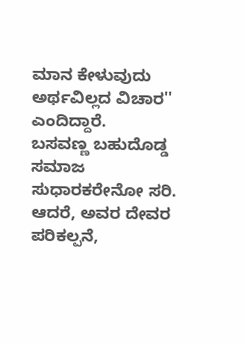ಮಾನ ಕೇಳುವುದು ಅರ್ಥವಿಲ್ಲದ ವಿಚಾರ'' ಎಂದಿದ್ದಾರೆ.
ಬಸವಣ್ಣ ಬಹುದೊಡ್ಡ ಸಮಾಜ ಸುಧಾರಕರೇನೋ ಸರಿ. ಆದರೆ, ಅವರ ದೇವರ ಪರಿಕಲ್ಪನೆ,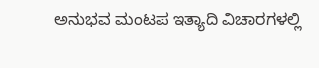ಅನುಭವ ಮಂಟಪ ಇತ್ಯಾದಿ ವಿಚಾರಗಳಲ್ಲಿ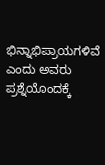ಭಿನ್ನಾಭಿಪ್ರಾಯಗಳಿವೆ ಎಂದು ಅವರು ಪ್ರಶ್ನೆಯೊಂದಕ್ಕೆ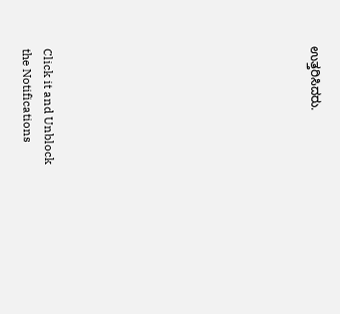ಉತ್ತರಿಸಿದರು.












Click it and Unblock the Notifications